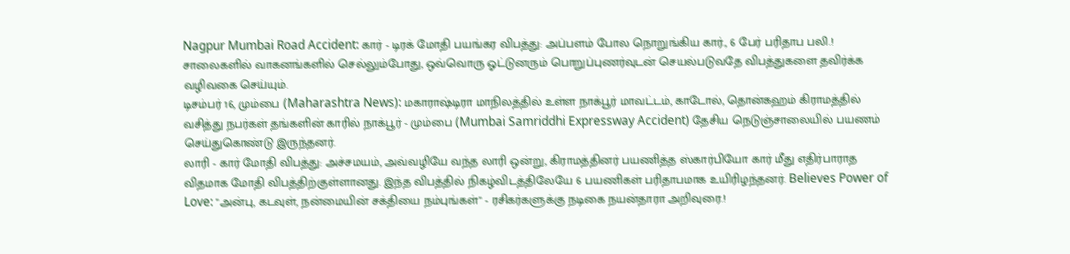Nagpur Mumbai Road Accident: கார் - டிரக் மோதி பயங்கர விபத்து: அப்பளம் போல நொறுங்கிய கார்., 6 பேர் பரிதாப பலி.!
சாலைகளில் வாகனங்களில் செல்லும்போது, ஒவ்வொரு ஓட்டுனரும் பொறுப்புணர்வுடன் செயல்படுவதே விபத்துகளை தவிர்க்க வழிவகை செய்யும்.
டிசம்பர் 16, மும்பை (Maharashtra News): மகாராஷ்டிரா மாநிலத்தில் உள்ள நாக்பூர் மாவட்டம், காடோல், தொன்கஹம் கிராமத்தில் வசித்து நபர்கள் தங்களின் காரில் நாக்பூர் - மும்பை (Mumbai Samriddhi Expressway Accident) தேசிய நெடுஞ்சாலையில் பயணம் செய்துகொண்டு இருந்தனர்.
லாரி - கார் மோதி விபத்து: அச்சமயம், அவ்வழியே வந்த லாரி ஒன்று, கிராமத்தினர் பயணித்த ஸ்கார்பியோ கார் மீது எதிர்பாராத விதமாக மோதி விபத்திற்குள்ளானது. இந்த விபத்தில் நிகழ்விடத்திலேயே 6 பயணிகள் பரிதாபமாக உயிரிழந்தனர். Believes Power of Love: "அன்பு, கடவுள், நன்மையின் சக்தியை நம்புங்கள்" - ரசிகர்களுக்கு நடிகை நயன்தாரா அறிவுரை.!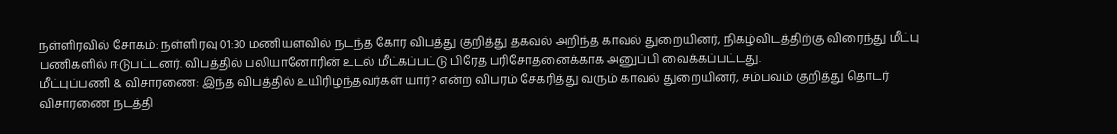நள்ளிரவில் சோகம்: நள்ளிரவு 01:30 மணியளவில் நடந்த கோர விபத்து குறித்து தகவல் அறிந்த காவல் துறையினர், நிகழ்விடத்திற்கு விரைந்து மீட்பு பணிகளில் ஈடுபட்டனர். விபத்தில் பலியானோரின் உடல் மீட்கப்பட்டு பிரேத பரிசோதனைக்காக அனுப்பி வைக்கப்பட்டது.
மீட்புப்பணி & விசாரணை: இந்த விபத்தில் உயிரிழந்தவர்கள் யார்? என்ற விபரம் சேகரித்து வரும் காவல் துறையினர், சம்பவம் குறித்து தொடர் விசாரணை நடத்தி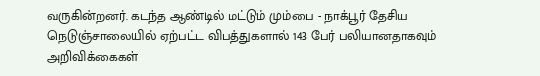வருகின்றனர். கடந்த ஆண்டில் மட்டும் மும்பை - நாக்பூர் தேசிய நெடுஞ்சாலையில் ஏற்பட்ட விபத்துகளால் 143 பேர் பலியானதாகவும் அறிவிக்கைகள்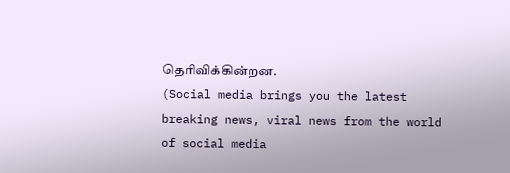தெரிவிக்கின்றன.
(Social media brings you the latest breaking news, viral news from the world of social media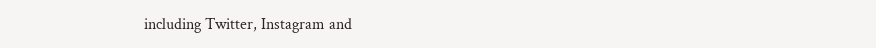including Twitter, Instagram and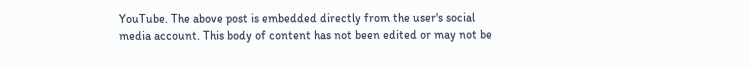YouTube. The above post is embedded directly from the user's social media account. This body of content has not been edited or may not be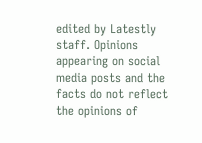edited by Latestly staff. Opinions appearing on social media posts and the facts do not reflect the opinions of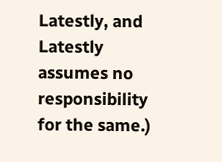Latestly, and Latestly assumes no responsibility for the same.)